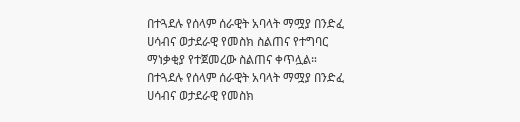በተጓደሉ የሰላም ሰራዊት አባላት ማሟያ በንድፈ ሀሳብና ወታደራዊ የመስክ ስልጠና የተግባር ማነቃቂያ የተጀመረው ስልጠና ቀጥሏል።
በተጓደሉ የሰላም ሰራዊት አባላት ማሟያ በንድፈ ሀሳብና ወታደራዊ የመስክ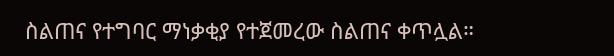ስልጠና የተግባር ማነቃቂያ የተጀመረው ስልጠና ቀጥሏል።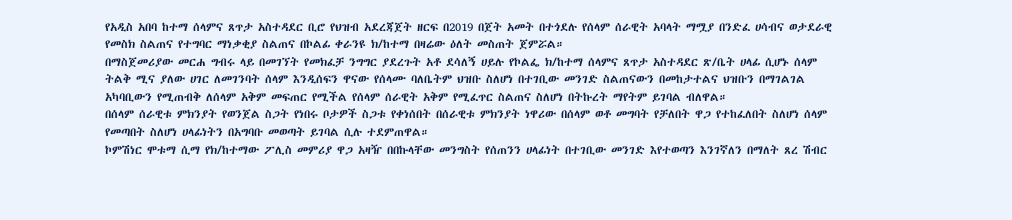የአዲስ አበባ ከተማ ሰላምና ጸጥታ አስተዳደር ቢሮ የህዝብ አደረጃጀት ዘርፍ በ2019 በጀት አመት በተጎደሉ የሰላም ሰራዊት አባላት ማሟያ በንድፈ ሀሳብና ወታደራዊ የመስክ ስልጠና የተግባር ማነቃቂያ ስልጠና በኮልፊ ቀራንዩ ክ/ከተማ በዛሬው ዕለት መስጠት ጀምሯል።
በማስጀመሪያው መርሐ ግብሩ ላይ በመገኘት የመክፈቻ ንግግር ያደረጉት አቶ ደሳለኝ ሀይሉ የኮልፌ ክ/ከተማ ሰላምና ጸጥታ አስተዳደር ጽ/ቤት ሀላፊ ሲሆኑ ሰላም ትልቅ ሚና ያለው ሀገር ለመገንባት ሰላም እንዲሰፍን ዋናው የሰላሙ ባለቤትም ህዝቡ ስለሆነ በተገቢው መንገድ ስልጠናውን በመከታተልና ህዝቡን በማገልገል አካባቢውን የሚጠብቅ ለሰላም አቅም መፍጠር የሚችል የሰላም ሰራዊት አቅም የሚፈጥር ስልጠና ስለሆነ በትኩረት ማየትም ይገባል ብለዋል።
በሰላም ሰራዊቱ ምክንያት የወንጀል ስጋት የነበሩ ቦታዎች ስጋቱ የቀነሰበት በሰራዊቱ ምክንያት ነዋሪው በሰላም ወቶ መግባት የቻለበት ዋጋ የተከፈለበት ስለሆነ ሰላም የመጣበት ስለሆነ ሀላፊነትን በአግባቡ መወጣት ይገባል ሲሉ ተደምጠዋል።
ኮምሽነር ሞቱማ ሲማ የክ/ከተማው ፖሊስ መምሪያ ዋጋ አዛዥ በበኩላቸው መንግስት የሰጠንን ሀላፊነት በተገቢው መንገድ እየተወጣን እንገኛለን በማለት ጸረ ሽብር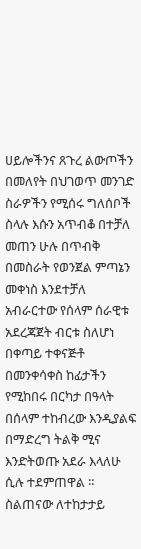ሀይሎችንና ጸጉረ ልውጦችን በመለየት በህገወጥ መንገድ ስራዎችን የሚሰሩ ግለሰቦች ስላሉ እሱን አጥብቆ በተቻለ መጠን ሁሉ በጥብቅ በመስራት የወንጀል ምጣኔን መቀነስ እንደተቻለ አብራርተው የሰላም ሰራዊቱ አደረጃጀት ብርቱ ስለሆነ በቀጣይ ተቀናጅቶ በመንቀሳቀስ ከፊታችን የሚከበሩ በርካታ በዓላት በሰላም ተከብረው እንዲያልፍ በማድረግ ትልቅ ሚና እንድትወጡ አደራ እላለሁ ሲሉ ተደምጠዋል ።
ስልጠናው ለተከታታይ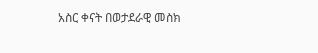አስር ቀናት በወታደራዊ መስክ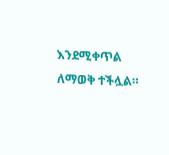እንደሚቀጥል ለማወቅ ተችሏል።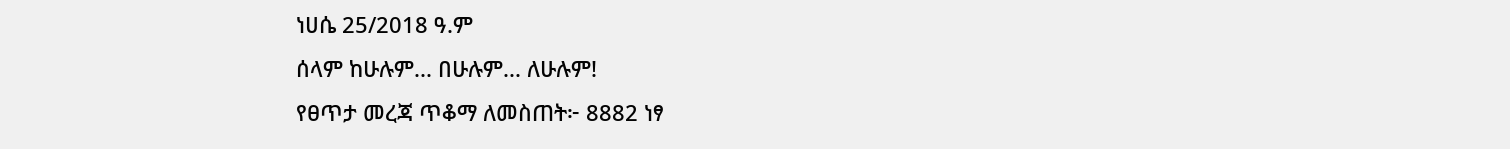ነሀሴ 25/2018 ዓ.ም
ሰላም ከሁሉም... በሁሉም... ለሁሉም!
የፀጥታ መረጃ ጥቆማ ለመስጠት፦ 8882 ነፃ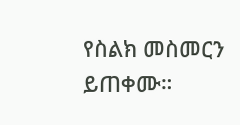የስልክ መስመርን ይጠቀሙ።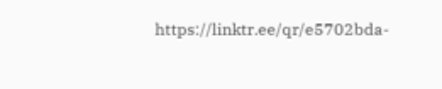https://linktr.ee/qr/e5702bda-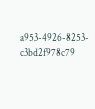a953-4926-8253-c3bd2f978c79